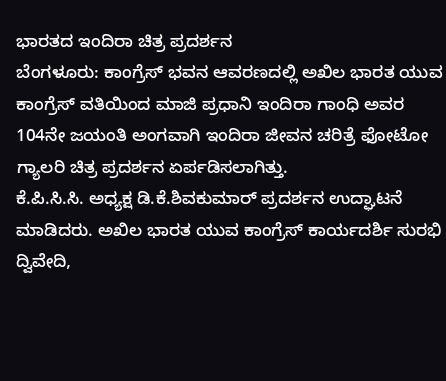ಭಾರತದ ಇಂದಿರಾ ಚಿತ್ರ ಪ್ರದರ್ಶನ
ಬೆಂಗಳೂರು: ಕಾಂಗ್ರೆಸ್ ಭವನ ಆವರಣದಲ್ಲಿ ಅಖಿಲ ಭಾರತ ಯುವ ಕಾಂಗ್ರೆಸ್ ವತಿಯಿಂದ ಮಾಜಿ ಪ್ರಧಾನಿ ಇಂದಿರಾ ಗಾಂಧಿ ಅವರ 104ನೇ ಜಯಂತಿ ಅಂಗವಾಗಿ ಇಂದಿರಾ ಜೀವನ ಚರಿತ್ರೆ ಫೋಟೋ ಗ್ಯಾಲರಿ ಚಿತ್ರ ಪ್ರದರ್ಶನ ಏರ್ಪಡಿಸಲಾಗಿತ್ತು.
ಕೆ.ಪಿ.ಸಿ.ಸಿ. ಅಧ್ಯಕ್ಷ ಡಿ.ಕೆ.ಶಿವಕುಮಾರ್ ಪ್ರದರ್ಶನ ಉದ್ಘಾಟನೆ ಮಾಡಿದರು. ಅಖಿಲ ಭಾರತ ಯುವ ಕಾಂಗ್ರೆಸ್ ಕಾರ್ಯದರ್ಶಿ ಸುರಭಿ ದ್ವಿವೇದಿ,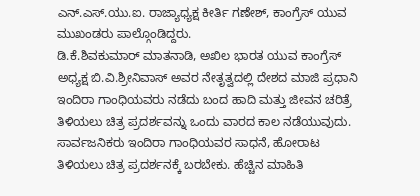ಎನ್.ಎಸ್.ಯು.ಐ. ರಾಜ್ಯಾಧ್ಯಕ್ಷ ಕೀರ್ತಿ ಗಣೇಶ್, ಕಾಂಗ್ರೆಸ್ ಯುವ ಮುಖಂಡರು ಪಾಲ್ಗೊಂಡಿದ್ದರು.
ಡಿ.ಕೆ.ಶಿವಕುಮಾರ್ ಮಾತನಾಡಿ, ಅಖಿಲ ಭಾರತ ಯುವ ಕಾಂಗ್ರೆಸ್ ಅಧ್ಯಕ್ಷ ಬಿ.ವಿ.ಶ್ರೀನಿವಾಸ್ ಅವರ ನೇತೃತ್ವದಲ್ಲಿ ದೇಶದ ಮಾಜಿ ಪ್ರಧಾನಿ ಇಂದಿರಾ ಗಾಂಧಿಯವರು ನಡೆದು ಬಂದ ಹಾದಿ ಮತ್ತು ಜೀವನ ಚರಿತ್ರೆ ತಿಳಿಯಲು ಚಿತ್ರ ಪ್ರದರ್ಶವನ್ನು ಒಂದು ವಾರದ ಕಾಲ ನಡೆಯುವುದು. ಸಾರ್ವಜನಿಕರು ಇಂದಿರಾ ಗಾಂಧಿಯವರ ಸಾಧನೆ, ಹೋರಾಟ ತಿಳಿಯಲು ಚಿತ್ರ ಪ್ರದರ್ಶನಕ್ಕೆ ಬರಬೇಕು. ಹೆಚ್ಚಿನ ಮಾಹಿತಿ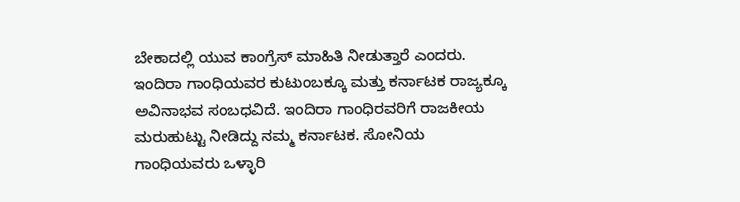ಬೇಕಾದಲ್ಲಿ ಯುವ ಕಾಂಗ್ರೆಸ್ ಮಾಹಿತಿ ನೀಡುತ್ತಾರೆ ಎಂದರು.
ಇಂದಿರಾ ಗಾಂಧಿಯವರ ಕುಟುಂಬಕ್ಕೂ ಮತ್ತು ಕರ್ನಾಟಕ ರಾಜ್ಯಕ್ಕೂ ಅವಿನಾಭವ ಸಂಬಧವಿದೆ. ಇಂದಿರಾ ಗಾಂಧಿರವರಿಗೆ ರಾಜಕೀಯ ಮರುಹುಟ್ಟು ನೀಡಿದ್ದು ನಮ್ಮ ಕರ್ನಾಟಕ. ಸೋನಿಯ ಗಾಂಧಿಯವರು ಒಳ್ಳಾರಿ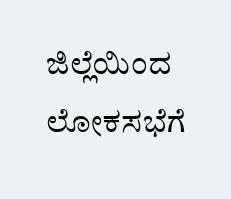ಜಿಲ್ಲೆಯಿಂದ ಲೋಕಸಭೆಗೆ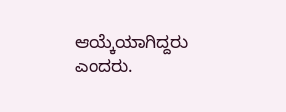ಆಯ್ಕೆಯಾಗಿದ್ದರು ಎಂದರು.